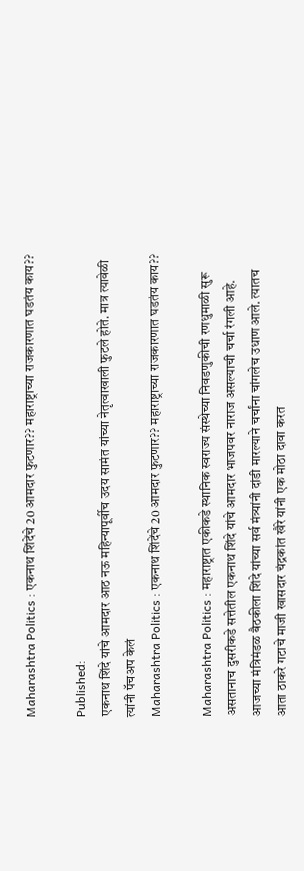Maharashtra Politics : एकनाथ शिंदेंचे 20 आमदार फुटणार?? महाराष्ट्राच्या राजकारणात घडतंय काय??

Published:
एकनाथ शिंदे यांचे आमदार आठ नऊ महिन्यापूर्वीच उदय सामंत यांच्या नेतृत्वाखाली फुटले होते. मात्र त्यावेळी त्यांनी पॅचअप केलं
Maharashtra Politics : एकनाथ शिंदेंचे 20 आमदार फुटणार?? महाराष्ट्राच्या राजकारणात घडतंय काय??

Maharashtra Politics : महाराष्ट्रात एकीकडे स्थानिक स्वराज्य संस्थेच्या निवडणुकीची रणधुमाळी सुरू असतानाच दुसरीकडे सत्तेतील एकनाथ शिंदे यांचे आमदार भाजपवर नाराज असल्याची चर्चा रंगली आहे. आजच्या मंत्रिमंडळ बैठकीला शिंदे यांच्या सर्व मंत्र्यांनी दांडी मारल्याने चर्चांना चांगलेच उधाण आले. त्यातच आता ठाकरे गटाचे माजी खासदार चंद्रकांत खैरे यांनी एक मोठा दावा करत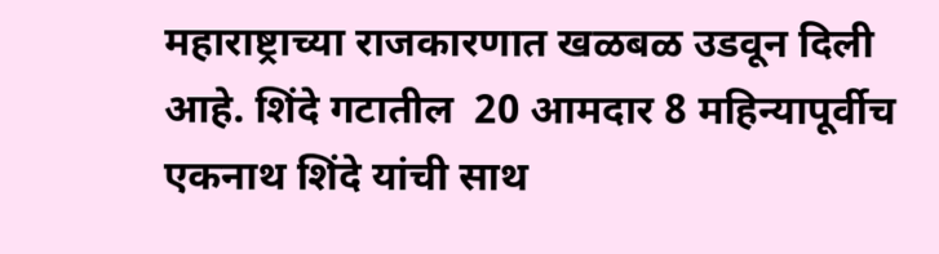महाराष्ट्राच्या राजकारणात खळबळ उडवून दिली आहे. शिंदे गटातील  20 आमदार 8 महिन्यापूर्वीच एकनाथ शिंदे यांची साथ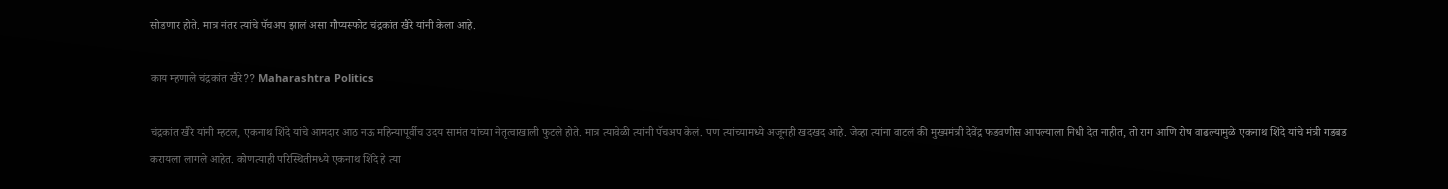सोडणार होते. मात्र नंतर त्यांचे पॅचअप झालं असा गौप्यस्फोट चंद्रकांत खैरे यांनी केला आहे.

काय म्हणाले चंद्रकांत खैरे?? Maharashtra Politics

चंद्रकांत खैरे यांनी म्हटल, एकनाथ शिंदे यांचे आमदार आठ नऊ महिन्यापूर्वीच उदय सामंत यांच्या नेतृत्वाखाली फुटले होते. मात्र त्यावेळी त्यांनी पॅचअप केलं. पण त्यांच्यामध्ये अजूनही खदखद आहे. जेव्हा त्यांना वाटलं की मुख्यमंत्री देवेंद्र फडवणीस आपल्याला निधी देत नाहीत, तो राग आणि रोष वाढल्यामुळे एकनाथ शिंदे यांचे मंत्री गडबड करायला लागले आहेत. कोणत्याही परिस्थितीमध्ये एकनाथ शिंदे हे त्या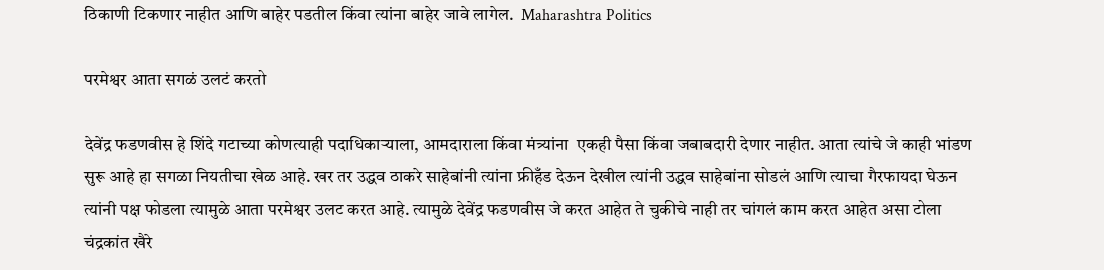ठिकाणी टिकणार नाहीत आणि बाहेर पडतील किंवा त्यांना बाहेर जावे लागेल.  Maharashtra Politics

परमेश्वर आता सगळं उलटं करतो

देवेंद्र फडणवीस हे शिंदे गटाच्या कोणत्याही पदाधिकाऱ्याला, आमदाराला किंवा मंत्र्यांना  एकही पैसा किंवा जबाबदारी देणार नाहीत. आता त्यांचे जे काही भांडण सुरू आहे हा सगळा नियतीचा खेळ आहे. खर तर उद्धव ठाकरे साहेबांनी त्यांना फ्रीहँड देऊन देखील त्यांनी उद्धव साहेबांना सोडलं आणि त्याचा गैरफायदा घेऊन त्यांनी पक्ष फोडला त्यामुळे आता परमेश्वर उलट करत आहे. त्यामुळे देवेंद्र फडणवीस जे करत आहेत ते चुकीचे नाही तर चांगलं काम करत आहेत असा टोला चंद्रकांत खैरे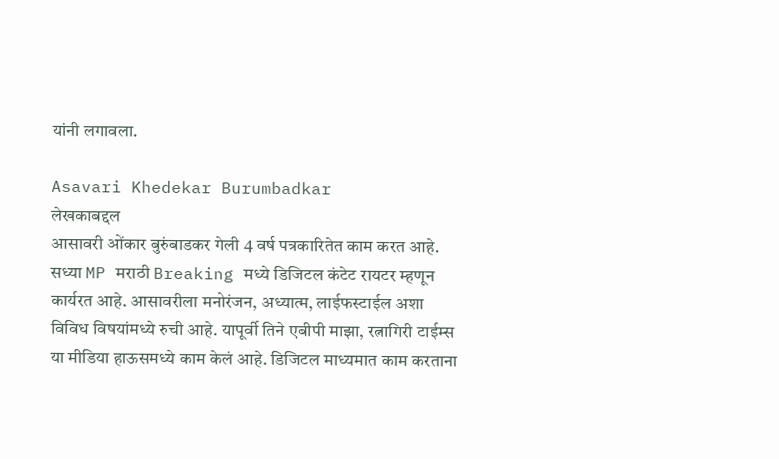यांनी लगावला.

Asavari Khedekar Burumbadkar
लेखकाबद्दल
आसावरी ओंकार बुरुंबाडकर गेली 4 वर्ष पत्रकारितेत काम करत आहे. सध्या MP मराठी Breaking मध्ये डिजिटल कंटेट रायटर म्हणून कार्यरत आहे. आसावरीला मनोरंजन, अध्यात्म, लाईफस्टाईल अशा विविध विषयांमध्ये रुची आहे. यापूर्वी तिने एबीपी माझा, रत्नागिरी टाईम्स या मीडिया हाऊसमध्ये काम केलं आहे. डिजिटल माध्यमात काम करताना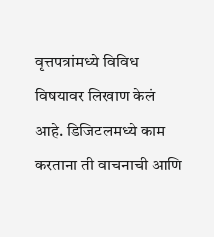वृत्तपत्रांमध्ये विविध विषयावर लिखाण केलं आहे. डिजिटलमध्ये काम करताना ती वाचनाची आणि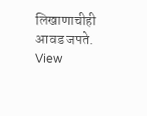लिखाणाचीही आवड जपते. View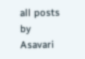all posts by Asavari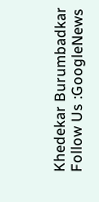Khedekar Burumbadkar
Follow Us :GoogleNews